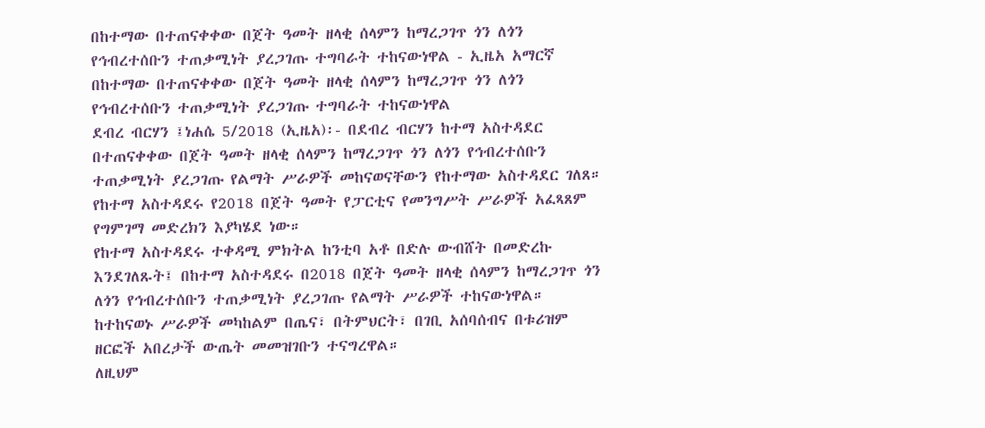በከተማው በተጠናቀቀው በጀት ዓመት ዘላቂ ሰላምን ከማረጋገጥ ጎን ለጎን የኅብረተሰቡን ተጠቃሚነት ያረጋገጡ ተግባራት ተከናውነዋል - ኢዜአ አማርኛ
በከተማው በተጠናቀቀው በጀት ዓመት ዘላቂ ሰላምን ከማረጋገጥ ጎን ለጎን የኅብረተሰቡን ተጠቃሚነት ያረጋገጡ ተግባራት ተከናውነዋል
ደብረ ብርሃን ፤ነሐሴ 5/2018 (ኢዜአ)፡- በደብረ ብርሃን ከተማ አስተዳደር በተጠናቀቀው በጀት ዓመት ዘላቂ ሰላምን ከማረጋገጥ ጎን ለጎን የኅብረተሰቡን ተጠቃሚነት ያረጋገጡ የልማት ሥራዎች መከናወናቸውን የከተማው አስተዳደር ገለጸ።
የከተማ አስተዳደሩ የ2018 በጀት ዓመት የፓርቲና የመንግሥት ሥራዎች አፈጻጸም የግምገማ መድረክን እያካሄደ ነው።
የከተማ አስተዳደሩ ተቀዳሚ ምክትል ከንቲባ አቶ በድሉ ውብሸት በመድረኩ እንደገለጹት፤ በከተማ አስተዳደሩ በ2018 በጀት ዓመት ዘላቂ ሰላምን ከማረጋገጥ ጎን ለጎን የኅብረተሰቡን ተጠቃሚነት ያረጋገጡ የልማት ሥራዎች ተከናውነዋል።
ከተከናወኑ ሥራዎች መካከልም በጤና፣ በትምህርት፣ በገቢ አሰባሰብና በቱሪዝም ዘርፎች አበረታች ውጤት መመዝገቡን ተናግረዋል።
ለዚህም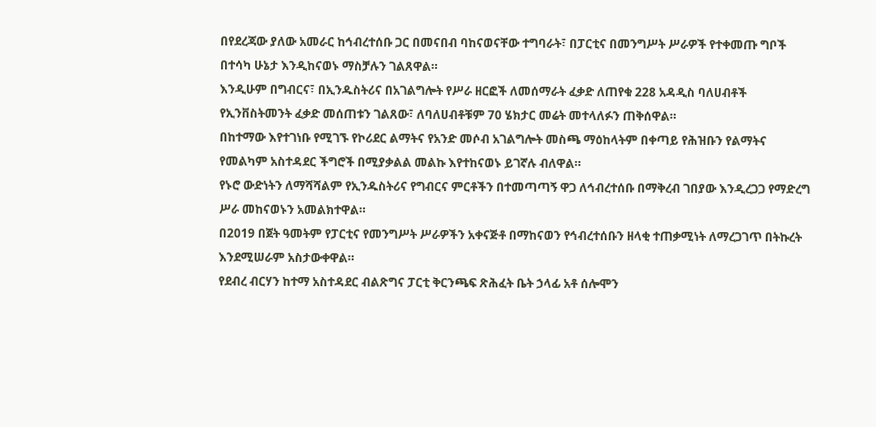በየደረጃው ያለው አመራር ከኅብረተሰቡ ጋር በመናበብ ባከናወናቸው ተግባራት፣ በፓርቲና በመንግሥት ሥራዎች የተቀመጡ ግቦች በተሳካ ሁኔታ እንዲከናወኑ ማስቻሉን ገልጸዋል።
እንዲሁም በግብርና፣ በኢንዱስትሪና በአገልግሎት የሥራ ዘርፎች ለመሰማራት ፈቃድ ለጠየቁ 228 አዳዲስ ባለሀብቶች የኢንቨስትመንት ፈቃድ መሰጠቱን ገልጸው፣ ለባለሀብቶቹም 70 ሄክታር መሬት መተላለፉን ጠቅሰዋል።
በከተማው እየተገነቡ የሚገኙ የኮሪደር ልማትና የአንድ መሶብ አገልግሎት መስጫ ማዕከላትም በቀጣይ የሕዝቡን የልማትና የመልካም አስተዳደር ችግሮች በሚያቃልል መልኩ እየተከናወኑ ይገኛሉ ብለዋል።
የኑሮ ውድነትን ለማሻሻልም የኢንዱስትሪና የግብርና ምርቶችን በተመጣጣኝ ዋጋ ለኅብረተሰቡ በማቅረብ ገበያው እንዲረጋጋ የማድረግ ሥራ መከናወኑን አመልክተዋል።
በ2019 በጀት ዓመትም የፓርቲና የመንግሥት ሥራዎችን አቀናጅቶ በማከናወን የኅብረተሰቡን ዘላቂ ተጠቃሚነት ለማረጋገጥ በትኩረት እንደሚሠራም አስታውቀዋል።
የደብረ ብርሃን ከተማ አስተዳደር ብልጽግና ፓርቲ ቅርንጫፍ ጽሕፈት ቤት ኃላፊ አቶ ሰሎሞን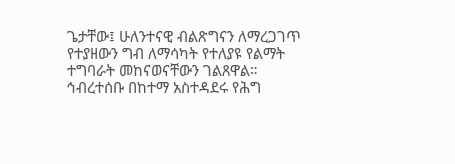ጌታቸው፤ ሁለንተናዊ ብልጽግናን ለማረጋገጥ የተያዘውን ግብ ለማሳካት የተለያዩ የልማት ተግባራት መከናወናቸውን ገልጸዋል።
ኅብረተሰቡ በከተማ አስተዳደሩ የሕግ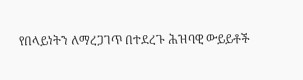የበላይነትን ለማረጋገጥ በተደረጉ ሕዝባዊ ውይይቶች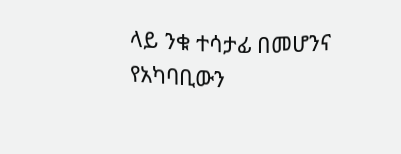ላይ ንቁ ተሳታፊ በመሆንና የአካባቢውን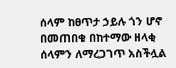ሰላም ከፀጥታ ኃይሉ ጎን ሆኖ በመጠበቁ በከተማው ዘላቂ ሰላምን ለማረጋገጥ አስችሏል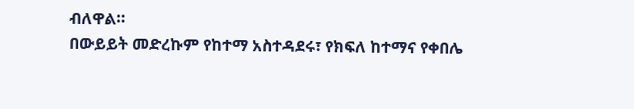ብለዋል።
በውይይት መድረኩም የከተማ አስተዳደሩ፣ የክፍለ ከተማና የቀበሌ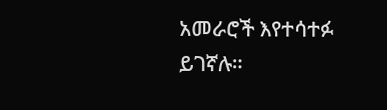አመራሮች እየተሳተፉ ይገኛሉ።